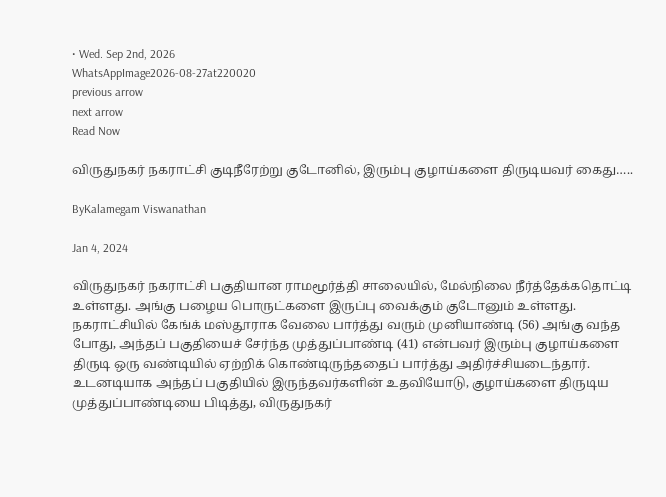• Wed. Sep 2nd, 2026
WhatsAppImage2026-08-27at220020
previous arrow
next arrow
Read Now

விருதுநகர் நகராட்சி குடிநீரேற்று குடோனில், இரும்பு குழாய்களை திருடியவர் கைது…..

ByKalamegam Viswanathan

Jan 4, 2024

விருதுநகர் நகராட்சி பகுதியான ராமமூர்த்தி சாலையில், மேல்நிலை நீர்த்தேக்கதொட்டி உள்ளது. அங்கு பழைய பொருட்களை இருப்பு வைக்கும் குடோனும் உள்ளது. நகராட்சியில் கேங்க் மஸ்தூராக வேலை பார்த்து வரும் முனியாண்டி (56) அங்கு வந்த போது, அந்தப் பகுதியைச் சேர்ந்த முத்துப்பாண்டி (41) என்பவர் இரும்பு குழாய்களை திருடி ஒரு வண்டியில் ஏற்றிக் கொண்டிருந்ததைப் பார்த்து அதிர்ச்சியடைந்தார். உடனடியாக அந்தப் பகுதியில் இருந்தவர்களின் உதவியோடு, குழாய்களை திருடிய முத்துப்பாண்டியை பிடித்து, விருதுநகர்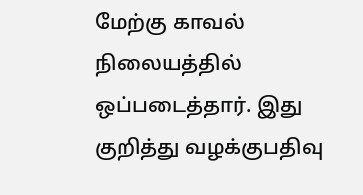மேற்கு காவல் நிலையத்தில் ஒப்படைத்தார். இது குறித்து வழக்குபதிவு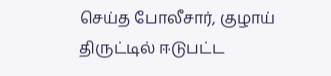செய்த போலீசார், குழாய் திருட்டில் ஈடுபட்ட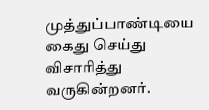முத்துப்பாண்டியை கைது செய்து விசாரித்து வருகின்றனர்.